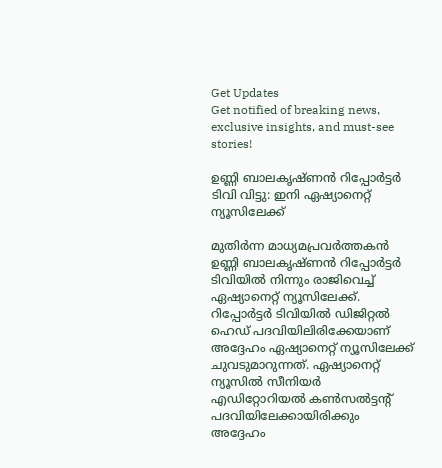Get Updates
Get notified of breaking news, exclusive insights, and must-see stories!

ഉണ്ണി ബാലകൃഷ്ണന്‍‌ റിപ്പോർട്ടർ ടിവി വിട്ടു: ഇനി ഏഷ്യാനെറ്റ് ന്യൂസിലേക്ക്

മുതിർന്ന മാധ്യമപ്രവർത്തകന്‍ ഉണ്ണി ബാലകൃഷ്ണന്‍‌ റിപ്പോർട്ടർ ടിവിയില്‍ നിന്നും രാജിവെച്ച് ഏഷ്യാനെറ്റ് ന്യൂസിലേക്ക്. റിപ്പോർട്ടർ ടിവിയില്‍ ഡിജിറ്റല്‍ ഹെഡ് പദവിയിലിരിക്കേയാണ് അദ്ദേഹം ഏഷ്യാനെറ്റ് ന്യൂസിലേക്ക് ചുവടുമാറുന്നത്. ഏഷ്യാനെറ്റ് ന്യൂസില്‍ സീനിയർ എഡിറ്റോറിയല്‍ കണ്‍സല്‍ട്ടന്റ് പദവിയിലേക്കായിരിക്കും അദ്ദേഹം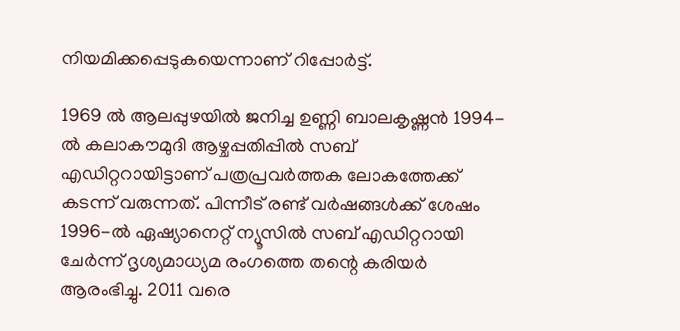നിയമിക്കപ്പെടുകയെന്നാണ് റിപ്പോർട്ട്.

1969 ല്‍ ആലപ്പുഴയില്‍ ജനിച്ച ഉണ്ണി ബാലകൃഷ്ണന്‍ 1994-ൽ കലാകൗമുദി ആഴ്ചപ്പതിപ്പിൽ സബ് എഡിറ്ററായിട്ടാണ് പത്രപ്രവർത്തക ലോകത്തേക്ക് കടന്ന് വരുന്നത്. പിന്നീട് രണ്ട് വർഷങ്ങള്‍ക്ക് ശേഷം 1996-ൽ ഏഷ്യാനെറ്റ് ന്യൂസിൽ സബ് എഡിറ്ററായി ചേർന്ന് ദൃശ്യമാധ്യമ രംഗത്തെ തന്റെ കരിയർ ആരംഭിച്ചു. 2011 വരെ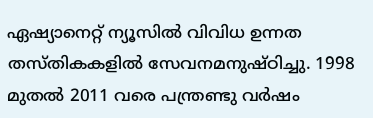ഏഷ്യാനെറ്റ് ന്യൂസിൽ വിവിധ ഉന്നത തസ്തികകളിൽ സേവനമനുഷ്ഠിച്ചു. 1998 മുതൽ 2011 വരെ പന്ത്രണ്ടു വർഷം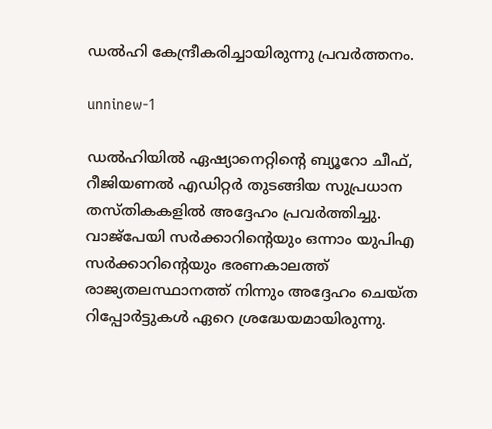ഡല്‍ഹി കേന്ദ്രീകരിച്ചായിരുന്നു പ്രവർത്തനം.

unninew-1

ഡല്‍ഹിയില്‍ ഏഷ്യാനെറ്റിന്റെ ബ്യൂറോ ചീഫ്, റീജിയണൽ എഡിറ്റർ തുടങ്ങിയ സുപ്രധാന തസ്തികകളിൽ അദ്ദേഹം പ്രവർത്തിച്ചു. വാജ്‌പേയി സർക്കാറിന്റെയും ഒന്നാം യുപിഎ സർക്കാറിന്റെയും ഭരണകാലത്ത് രാജ്യതലസ്ഥാനത്ത് നിന്നും അദ്ദേഹം ചെയ്ത റിപ്പോർട്ടുകള്‍ ഏറെ ശ്രദ്ധേയമായിരുന്നു.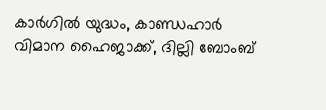കാർഗിൽ യുദ്ധം, കാണ്ഡഹാർ വിമാന ഹൈജാക്ക്, ദില്ലി ബോംബ്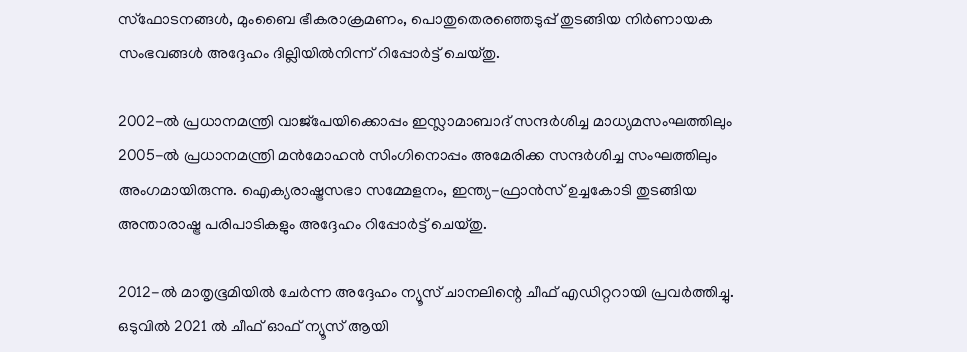സ്ഫോടനങ്ങൾ, മുംബൈ ഭീകരാക്രമണം, പൊതുതെരഞ്ഞെടുപ്പ് തുടങ്ങിയ നിർണായക സംഭവങ്ങൾ അദ്ദേഹം ദില്ലിയിൽനിന്ന് റിപ്പോർട്ട് ചെയ്തു.

2002-ൽ പ്രധാനമന്ത്രി വാജ്‌പേയിക്കൊപ്പം ഇസ്ലാമാബാദ് സന്ദർശിച്ച മാധ്യമസംഘത്തിലും 2005-ൽ പ്രധാനമന്ത്രി മൻമോഹൻ സിംഗിനൊപ്പം അമേരിക്ക സന്ദർശിച്ച സംഘത്തിലും അംഗമായിരുന്നു. ഐക്യരാഷ്ട്രസഭാ സമ്മേളനം, ഇന്ത്യ-ഫ്രാൻസ് ഉച്ചകോടി തുടങ്ങിയ അന്താരാഷ്ട്ര പരിപാടികളും അദ്ദേഹം റിപ്പോർട്ട് ചെയ്തു.

2012-ൽ മാതൃഭൂമിയിൽ ചേർന്ന അദ്ദേഹം ന്യൂസ് ചാനലിന്റെ ചീഫ് എഡിറ്ററായി പ്രവർത്തിച്ചു. ഒടുവില്‍ 2021 ല്‍ ചീഫ് ഓഫ് ന്യൂസ് ആയി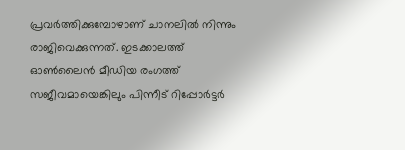പ്രവർത്തിക്കുമ്പോഴാണ് ചാനലില്‍ നിന്നും രാജിവെക്കുന്നത്. ഇടക്കാലത്ത് ഓണ്‍ലൈന്‍ മീഡിയ രംഗത്ത് സജീവമായെങ്കിലും പിന്നീട് റിപ്പോർട്ടർ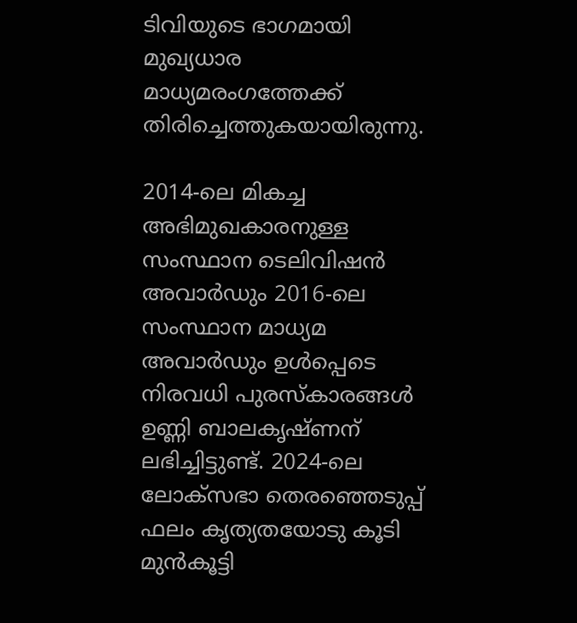ടിവിയുടെ ഭാഗമായി മുഖ്യധാര മാധ്യമരംഗത്തേക്ക് തിരിച്ചെത്തുകയായിരുന്നു.

2014-ലെ മികച്ച അഭിമുഖകാരനുള്ള സംസ്ഥാന ടെലിവിഷൻ അവാർഡും 2016-ലെ സംസ്ഥാന മാധ്യമ അവാർഡും ഉൾപ്പെടെ നിരവധി പുരസ്കാരങ്ങൾ ഉണ്ണി ബാലകൃഷ്ണന് ലഭിച്ചിട്ടുണ്ട്. 2024-ലെ ലോക്സഭാ തെരഞ്ഞെടുപ്പ് ഫലം കൃത്യതയോടു കൂടി മുൻകൂട്ടി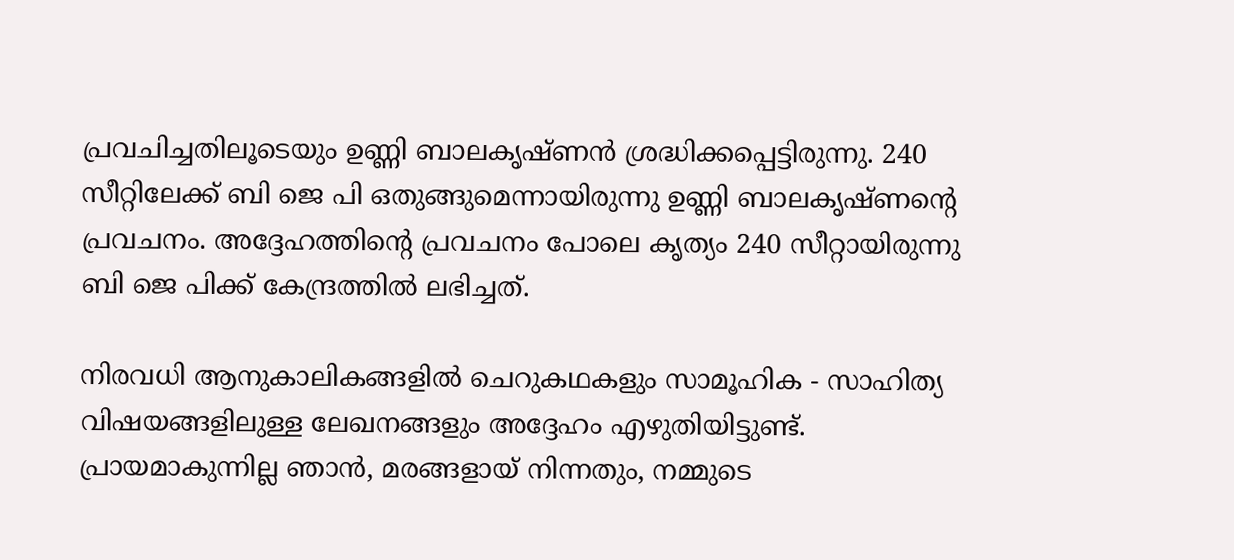പ്രവചിച്ചതിലൂടെയും ഉണ്ണി ബാലകൃഷ്ണന്‍ ശ്രദ്ധിക്കപ്പെട്ടിരുന്നു. 240 സീറ്റിലേക്ക് ബി ജെ പി ഒതുങ്ങുമെന്നായിരുന്നു ഉണ്ണി ബാലകൃഷ്ണന്റെ പ്രവചനം. അദ്ദേഹത്തിന്റെ പ്രവചനം പോലെ കൃത്യം 240 സീറ്റായിരുന്നു ബി ജെ പിക്ക് കേന്ദ്രത്തില്‍ ലഭിച്ചത്.

നിരവധി ആനുകാലികങ്ങളിൽ ചെറുകഥകളും സാമൂഹിക - സാഹിത്യ വിഷയങ്ങളിലുള്ള ലേഖനങ്ങളും അദ്ദേഹം എഴുതിയിട്ടുണ്ട്. പ്രായമാകുന്നില്ല ഞാൻ, മരങ്ങളായ് നിന്നതും, നമ്മുടെ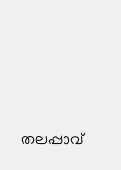തലപ്പാവ്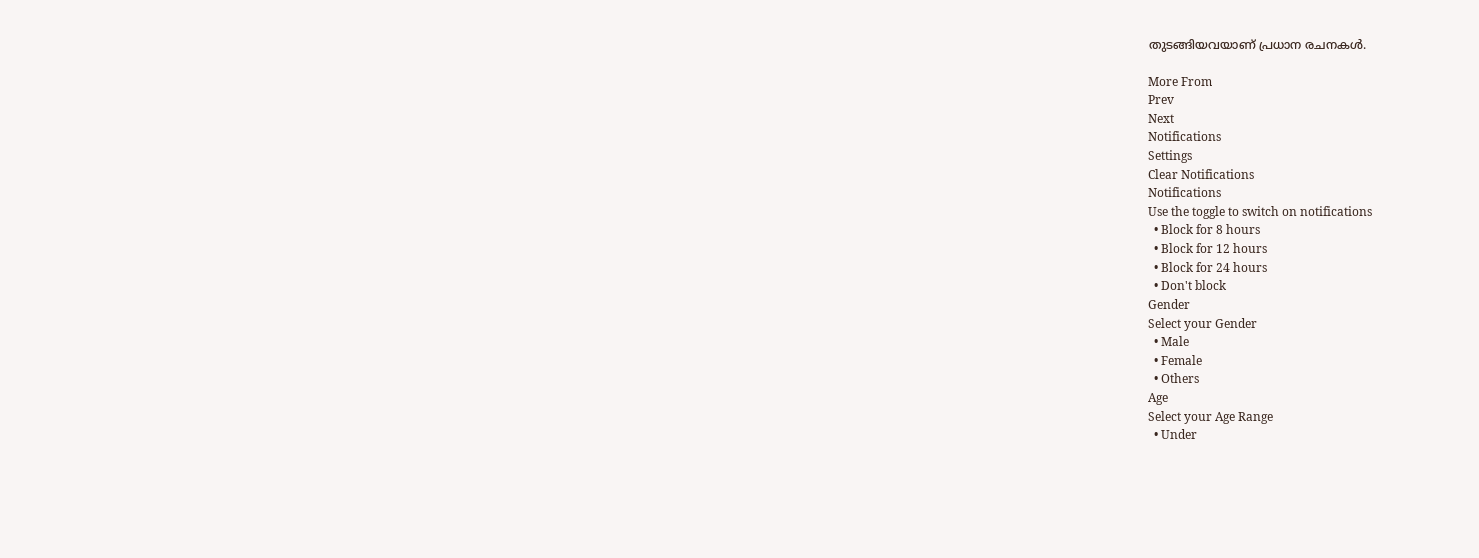തുടങ്ങിയവയാണ് പ്രധാന രചനകള്‍.

More From
Prev
Next
Notifications
Settings
Clear Notifications
Notifications
Use the toggle to switch on notifications
  • Block for 8 hours
  • Block for 12 hours
  • Block for 24 hours
  • Don't block
Gender
Select your Gender
  • Male
  • Female
  • Others
Age
Select your Age Range
  • Under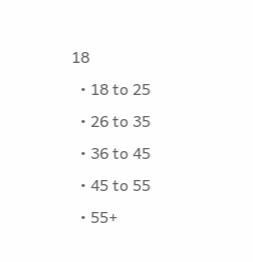18
  • 18 to 25
  • 26 to 35
  • 36 to 45
  • 45 to 55
  • 55+